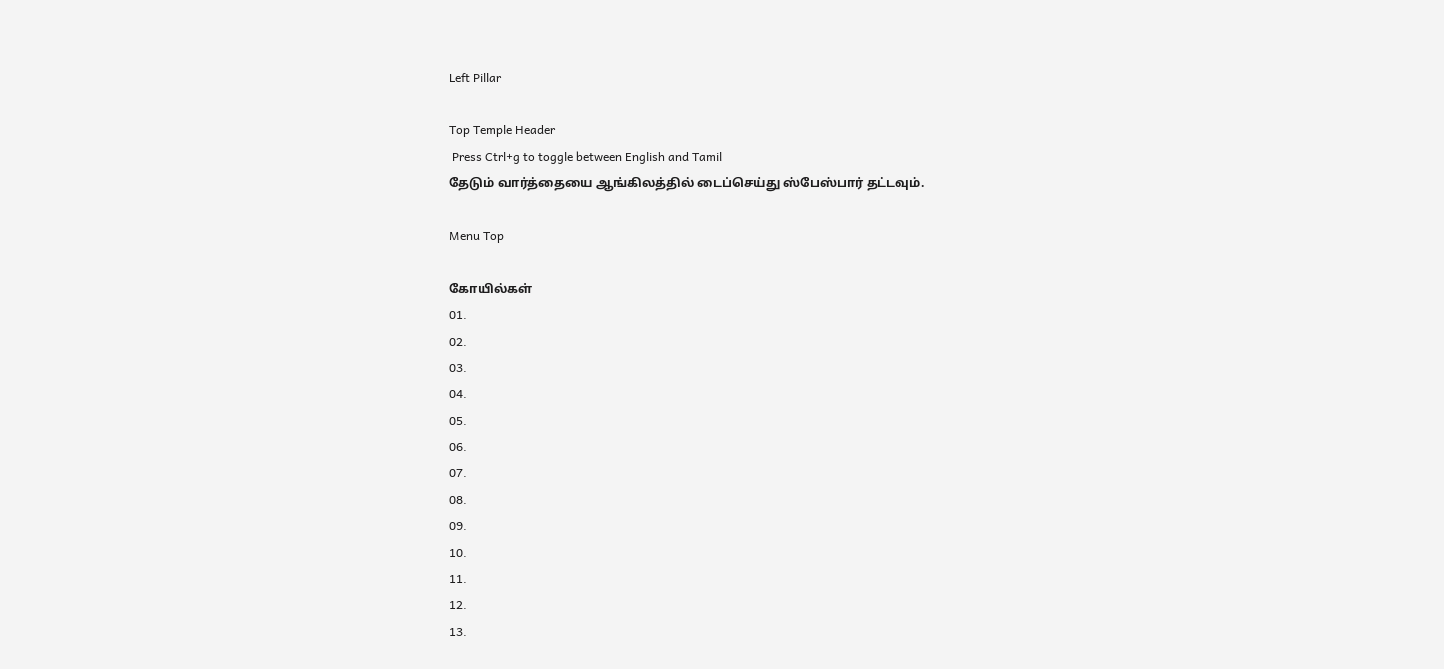Left Pillar

Top Temple Header
 Press Ctrl+g to toggle between English and Tamil
தேடும் வார்த்தையை ஆங்கிலத்தில் டைப்செய்து ஸ்பேஸ்பார் தட்டவும்.

Menu Top

கோயில்கள்
01.
02.
03.
04.
05.
06.
07.
08.
09.
10.
11.
12.
13.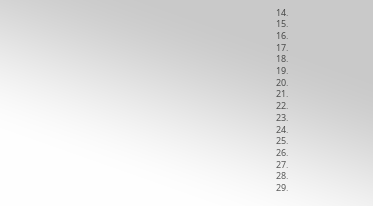14.
15.
16.
17.
18.
19.
20.
21.
22.
23.
24.
25.
26.
27.
28.
29.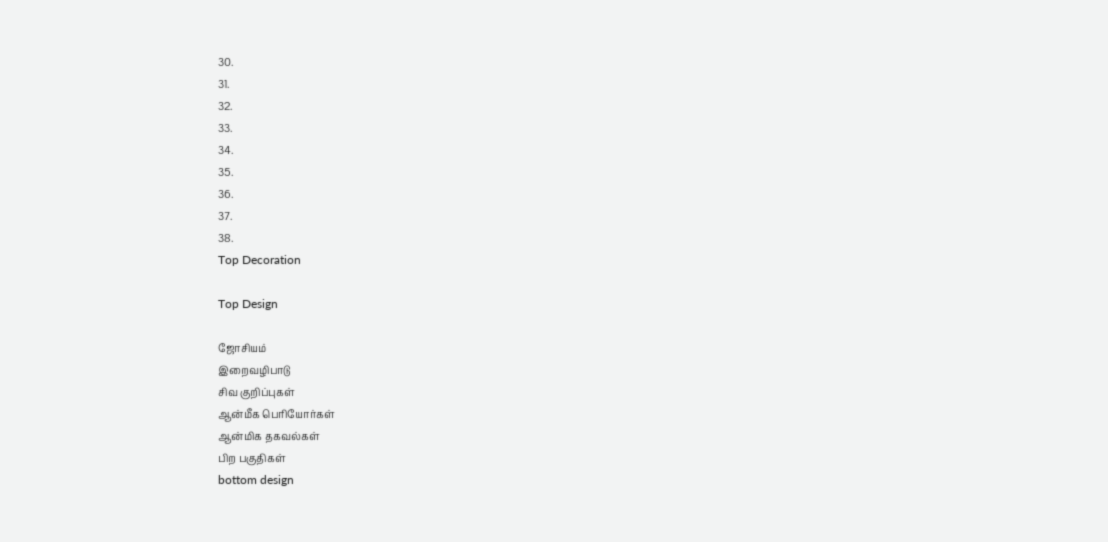30.
31.
32.
33.
34.
35.
36.
37.
38.
Top Decoration

Top Design

ஜோசியம்
இறைவழிபாடு
சிவ குறிப்புகள்
ஆன்மீக பெரியோர்கள்
ஆன்மிக தகவல்கள்
பிற பகுதிகள்
bottom design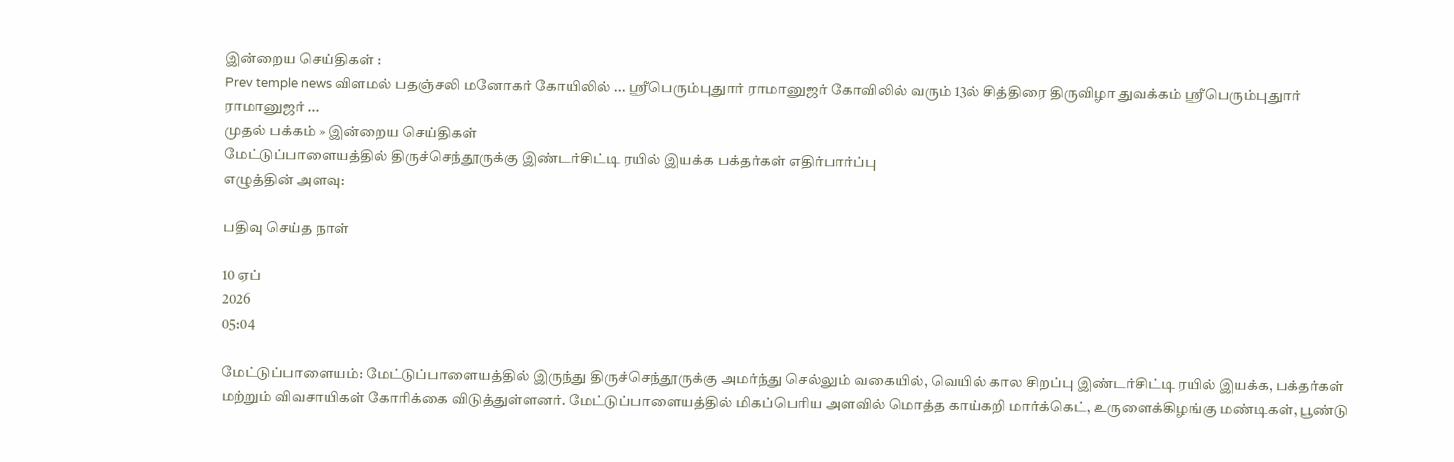இன்றைய செய்திகள் :
Prev temple news விளமல் பதஞ்சலி மனோகர் கோயிலில் ... ஸ்ரீபெரும்புதுார் ராமானுஜர் கோவிலில் வரும் 13ல் சித்திரை திருவிழா துவக்கம் ஸ்ரீபெரும்புதுார் ராமானுஜர் ...
முதல் பக்கம் » இன்றைய செய்திகள்
மேட்டுப்பாளையத்தில் திருச்செந்தூருக்கு இண்டர்சிட்டி ரயில் இயக்க பக்தர்கள் எதிர்பார்ப்பு
எழுத்தின் அளவு:

பதிவு செய்த நாள்

10 ஏப்
2026
05:04

மேட்டுப்பாளையம்: மேட்டுப்பாளையத்தில் இருந்து திருச்செந்தூருக்கு அமர்ந்து செல்லும் வகையில், வெயில் கால சிறப்பு இண்டர்சிட்டி ரயில் இயக்க, பக்தர்கள் மற்றும் விவசாயிகள் கோரிக்கை விடுத்துள்ளனர். மேட்டுப்பாளையத்தில் மிகப்பெரிய அளவில் மொத்த காய்கறி மார்க்கெட், உருளைக்கிழங்கு மண்டிகள், பூண்டு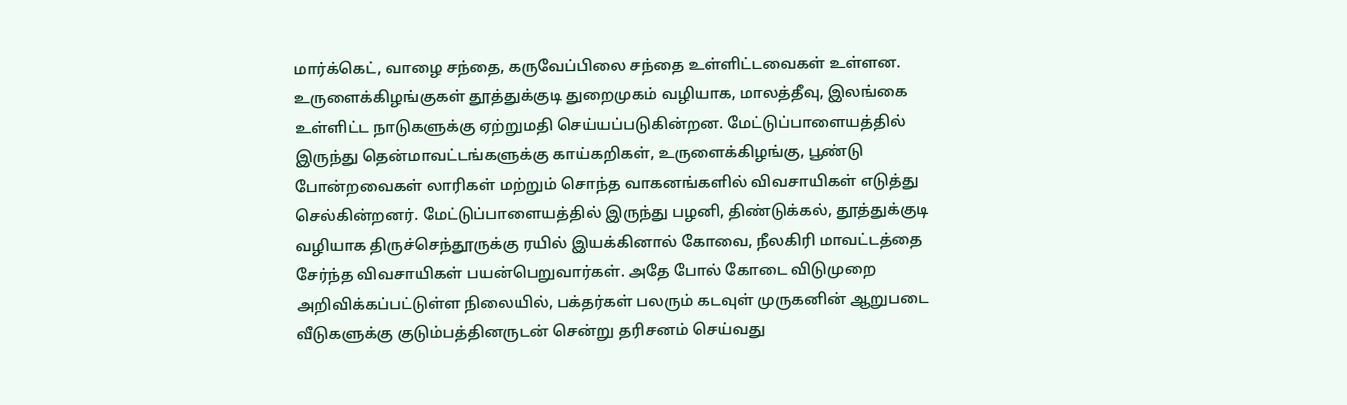மார்க்கெட், வாழை சந்தை, கருவேப்பிலை சந்தை உள்ளிட்டவைகள் உள்ளன. உருளைக்கிழங்குகள் தூத்துக்குடி துறைமுகம் வழியாக, மாலத்தீவு, இலங்கை உள்ளிட்ட நாடுகளுக்கு ஏற்றுமதி செய்யப்படுகின்றன. மேட்டுப்பாளையத்தில் இருந்து தென்மாவட்டங்களுக்கு காய்கறிகள், உருளைக்கிழங்கு, பூண்டு போன்றவைகள் லாரிகள் மற்றும் சொந்த வாகனங்களில் விவசாயிகள் எடுத்து செல்கின்றனர். மேட்டுப்பாளையத்தில் இருந்து பழனி, திண்டுக்கல், தூத்துக்குடி வழியாக திருச்செந்தூருக்கு ரயில் இயக்கினால் கோவை, நீலகிரி மாவட்டத்தை சேர்ந்த விவசாயிகள் பயன்பெறுவார்கள். அதே போல் கோடை விடுமுறை அறிவிக்கப்பட்டுள்ள நிலையில், பக்தர்கள் பலரும் கடவுள் முருகனின் ஆறுபடை வீடுகளுக்கு குடும்பத்தினருடன் சென்று தரிசனம் செய்வது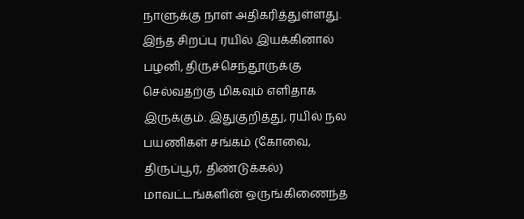நாளுக்கு நாள் அதிகரித்துள்ளது. இந்த சிறப்பு ரயில் இயக்கினால் பழனி, திருச்செந்தூருக்கு செல்வதற்கு மிகவும் எளிதாக இருக்கும். இதுகுறித்து, ரயில் நல பயணிகள் சங்கம் (கோவை, திருப்பூர், திண்டுக்கல்) மாவட்டங்களின் ஒருங்கிணைந்த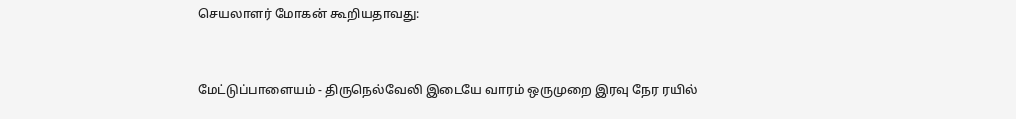செயலாளர் மோகன் கூறியதாவது:


மேட்டுப்பாளையம் - திருநெல்வேலி இடையே வாரம் ஒருமுறை இரவு நேர ரயில்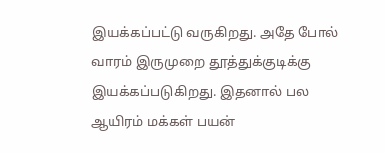இயக்கப்பட்டு வருகிறது. அதே போல் வாரம் இருமுறை தூத்துக்குடிக்கு இயக்கப்படுகிறது. இதனால் பல ஆயிரம் மக்கள் பயன்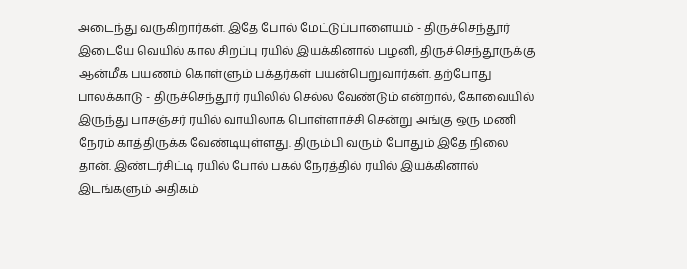அடைந்து வருகிறார்கள். இதே போல் மேட்டுப்பாளையம் - திருச்செந்தூர் இடையே வெயில் கால சிறப்பு ரயில் இயக்கினால் பழனி, திருச்செந்தூருக்கு ஆன்மீக பயணம் கொள்ளும் பக்தர்கள் பயன்பெறுவார்கள். தற்போது பாலக்காடு - திருச்செந்தூர் ரயிலில் செல்ல வேண்டும் என்றால், கோவையில் இருந்து பாசஞ்சர் ரயில் வாயிலாக பொள்ளாச்சி சென்று அங்கு ஒரு மணி நேரம் காத்திருக்க வேண்டியுள்ளது. திரும்பி வரும் போதும் இதே நிலை தான். இண்டர்சிட்டி ரயில் போல் பகல் நேரத்தில் ரயில் இயக்கினால் இடங்களும் அதிகம்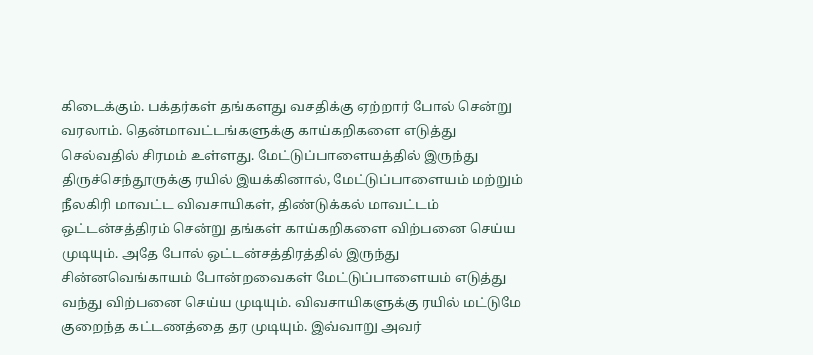கிடைக்கும். பக்தர்கள் தங்களது வசதிக்கு ஏற்றார் போல் சென்று வரலாம். தென்மாவட்டங்களுக்கு காய்கறிகளை எடுத்து செல்வதில் சிரமம் உள்ளது. மேட்டுப்பாளையத்தில் இருந்து திருச்செந்தூருக்கு ரயில் இயக்கினால், மேட்டுப்பாளையம் மற்றும் நீலகிரி மாவட்ட விவசாயிகள், திண்டுக்கல் மாவட்டம் ஒட்டன்சத்திரம் சென்று தங்கள் காய்கறிகளை விற்பனை செய்ய முடியும். அதே போல் ஒட்டன்சத்திரத்தில் இருந்து சின்னவெங்காயம் போன்றவைகள் மேட்டுப்பாளையம் எடுத்து வந்து விற்பனை செய்ய முடியும். விவசாயிகளுக்கு ரயில் மட்டுமே குறைந்த கட்டணத்தை தர முடியும். இவ்வாறு அவர்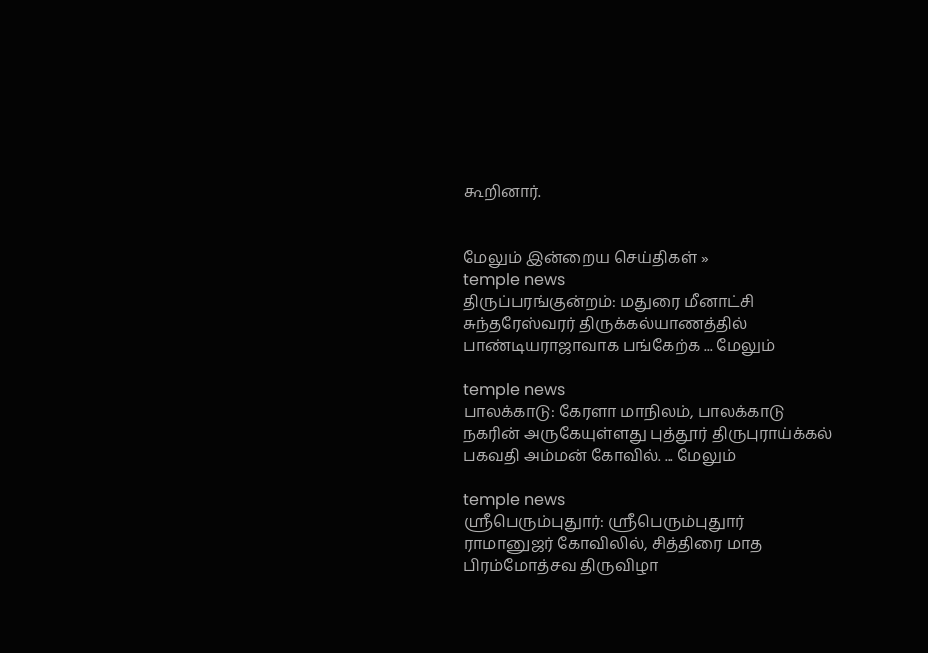கூறினார்.


மேலும் இன்றைய செய்திகள் »
temple news
திருப்பரங்குன்றம்: மதுரை மீனாட்சி சுந்தரேஸ்வரர் திருக்கல்யாணத்தில் பாண்டியராஜாவாக பங்கேற்க ... மேலும்

temple news
பாலக்காடு: கேரளா மாநிலம், பாலக்காடு நகரின் அருகேயுள்ளது புத்தூர் திருபுராய்க்கல் பகவதி அம்மன் கோவில். ... மேலும்

temple news
ஸ்ரீபெரும்புதுார்: ஸ்ரீபெரும்புதுார் ராமானுஜர் கோவிலில், சித்திரை மாத பிரம்மோத்சவ திருவிழா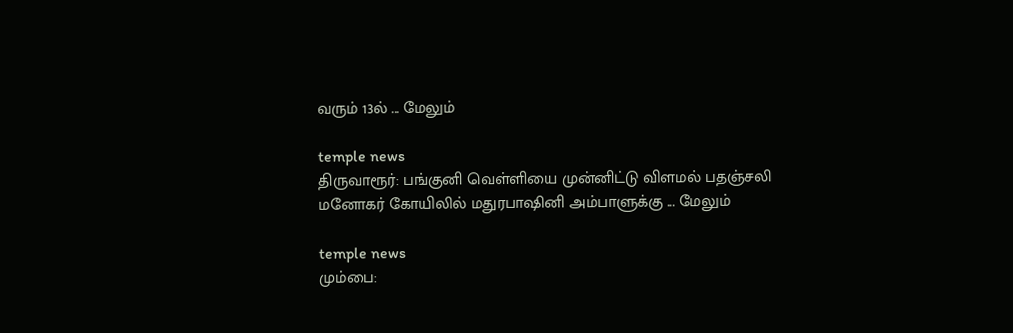வரும் 13ல் ... மேலும்

temple news
திருவாரூர்: பங்குனி வெள்ளியை முன்னிட்டு விளமல் பதஞ்சலி மனோகர் கோயிலில் மதுரபாஷினி அம்பாளுக்கு ... மேலும்

temple news
மும்பை: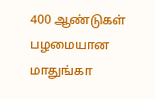400 ஆண்டுகள் பழமையான மாதுங்கா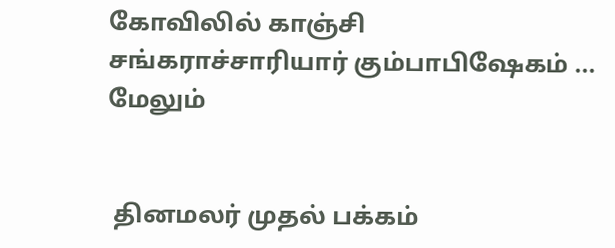கோவிலில் காஞ்சி சங்கராச்சாரியார் கும்பாபிஷேகம் ... மேலும்


 தினமலர் முதல் பக்கம்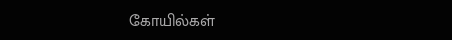கோயில்கள்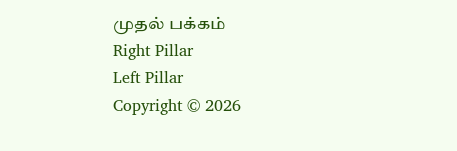முதல் பக்கம்
Right Pillar
Left Pillar
Copyright © 2026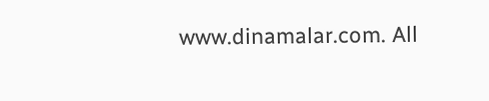www.dinamalar.com. All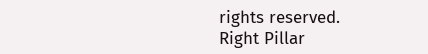rights reserved.
Right Pillar